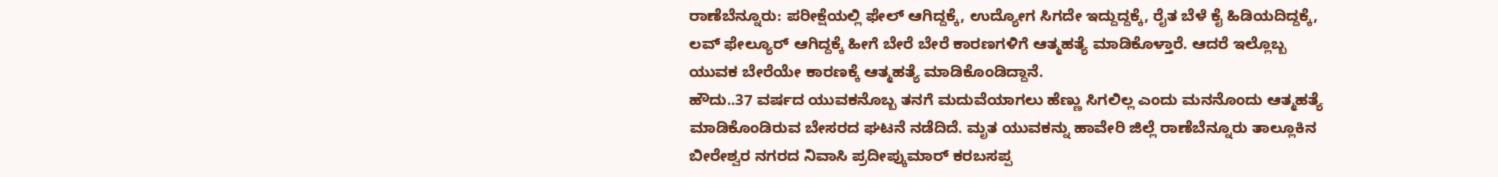ರಾಣೆಬೆನ್ನೂರು: ಪರೀಕ್ಷೆಯಲ್ಲಿ ಫೇಲ್ ಆಗಿದ್ದಕ್ಕೆ, ಉದ್ಯೋಗ ಸಿಗದೇ ಇದ್ದುದ್ದಕ್ಕೆ, ರೈತ ಬೆಳೆ ಕೈ ಹಿಡಿಯದಿದ್ದಕ್ಕೆ, ಲವ್ ಫೇಲ್ಯೂರ್ ಆಗಿದ್ದಕ್ಕೆ ಹೀಗೆ ಬೇರೆ ಬೇರೆ ಕಾರಣಗಳಿಗೆ ಆತ್ಮಹತ್ಯೆ ಮಾಡಿಕೊಳ್ತಾರೆ. ಆದರೆ ಇಲ್ಲೊಬ್ಬ ಯುವಕ ಬೇರೆಯೇ ಕಾರಣಕ್ಕೆ ಆತ್ಮಹತ್ಯೆ ಮಾಡಿಕೊಂಡಿದ್ದಾನೆ.
ಹೌದು..37 ವರ್ಷದ ಯುವಕನೊಬ್ಬ ತನಗೆ ಮದುವೆಯಾಗಲು ಹೆಣ್ಣು ಸಿಗಲಿಲ್ಲ ಎಂದು ಮನನೊಂದು ಆತ್ಮಹತ್ಯೆ ಮಾಡಿಕೊಂಡಿರುವ ಬೇಸರದ ಘಟನೆ ನಡೆದಿದೆ. ಮೃತ ಯುವಕನ್ನು ಹಾವೇರಿ ಜಿಲ್ಲೆ ರಾಣೆಬೆನ್ನೂರು ತಾಲ್ಲೂಕಿನ ಬೀರೇಶ್ವರ ನಗರದ ನಿವಾಸಿ ಪ್ರದೀಪ್ಕುಮಾರ್ ಕರಬಸಪ್ಪ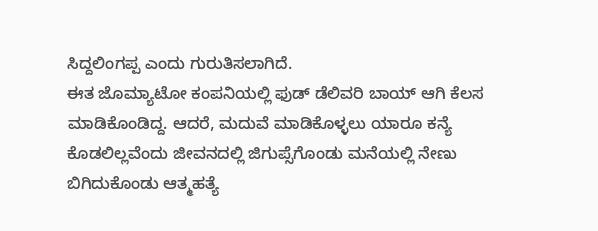ಸಿದ್ದಲಿಂಗಪ್ಪ ಎಂದು ಗುರುತಿಸಲಾಗಿದೆ.
ಈತ ಜೊಮ್ಯಾಟೋ ಕಂಪನಿಯಲ್ಲಿ ಫುಡ್ ಡೆಲಿವರಿ ಬಾಯ್ ಆಗಿ ಕೆಲಸ ಮಾಡಿಕೊಂಡಿದ್ದ. ಆದರೆ, ಮದುವೆ ಮಾಡಿಕೊಳ್ಳಲು ಯಾರೂ ಕನ್ಯೆ ಕೊಡಲಿಲ್ಲವೆಂದು ಜೀವನದಲ್ಲಿ ಜಿಗುಪ್ಸೆಗೊಂಡು ಮನೆಯಲ್ಲಿ ನೇಣು ಬಿಗಿದುಕೊಂಡು ಆತ್ಮಹತ್ಯೆ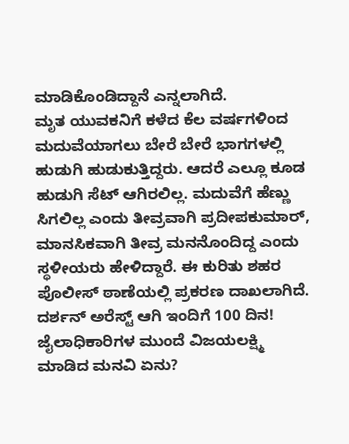ಮಾಡಿಕೊಂಡಿದ್ದಾನೆ ಎನ್ನಲಾಗಿದೆ.
ಮೃತ ಯುವಕನಿಗೆ ಕಳೆದ ಕೆಲ ವರ್ಷಗಳಿಂದ ಮದುವೆಯಾಗಲು ಬೇರೆ ಬೇರೆ ಭಾಗಗಳಲ್ಲಿ ಹುಡುಗಿ ಹುಡುಕುತ್ತಿದ್ದರು. ಆದರೆ ಎಲ್ಲೂ ಕೂಡ ಹುಡುಗಿ ಸೆಟ್ ಆಗಿರಲಿಲ್ಲ. ಮದುವೆಗೆ ಹೆಣ್ಣು ಸಿಗಲಿಲ್ಲ ಎಂದು ತೀವ್ರವಾಗಿ ಪ್ರದೀಪಕುಮಾರ್, ಮಾನಸಿಕವಾಗಿ ತೀವ್ರ ಮನನೊಂದಿದ್ದ ಎಂದು ಸ್ಥಳೀಯರು ಹೇಳಿದ್ದಾರೆ. ಈ ಕುರಿತು ಶಹರ ಪೊಲೀಸ್ ಠಾಣೆಯಲ್ಲಿ ಪ್ರಕರಣ ದಾಖಲಾಗಿದೆ.
ದರ್ಶನ್ ಅರೆಸ್ಟ್ ಆಗಿ ಇಂದಿಗೆ 100 ದಿನ! ಜೈಲಾಧಿಕಾರಿಗಳ ಮುಂದೆ ವಿಜಯಲಕ್ಷ್ಮಿ ಮಾಡಿದ ಮನವಿ ಏನು?